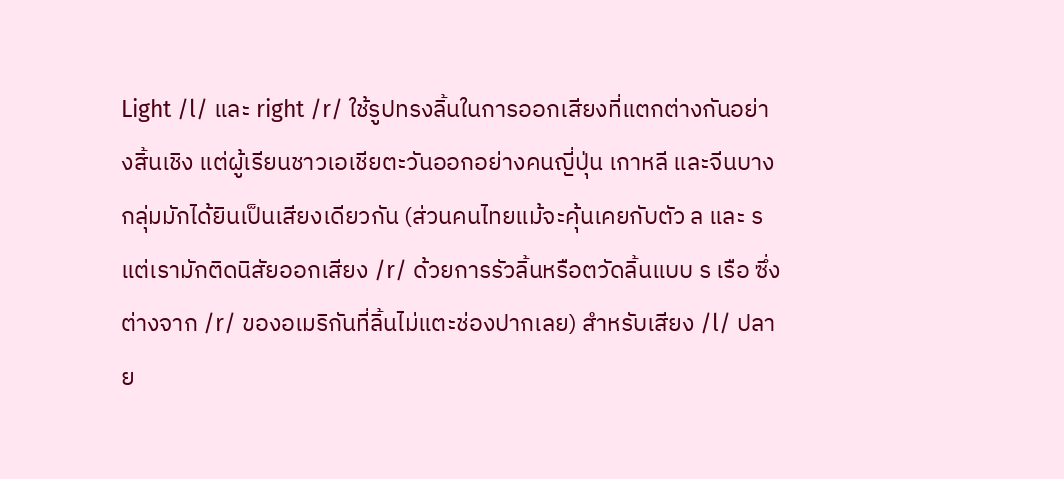Light /l/ และ right /r/ ใช้รูปทรงลิ้นในการออกเสียงที่แตกต่างกันอย่างสิ้นเชิง แต่ผู้เรียนชาวเอเชียตะวันออกอย่างคนญี่ปุ่น เกาหลี และจีนบางกลุ่มมักได้ยินเป็นเสียงเดียวกัน (ส่วนคนไทยแม้จะคุ้นเคยกับตัว ล และ ร แต่เรามักติดนิสัยออกเสียง /r/ ด้วยการรัวลิ้นหรือตวัดลิ้นแบบ ร เรือ ซึ่งต่างจาก /r/ ของอเมริกันที่ลิ้นไม่แตะช่องปากเลย) สำหรับเสียง /l/ ปลาย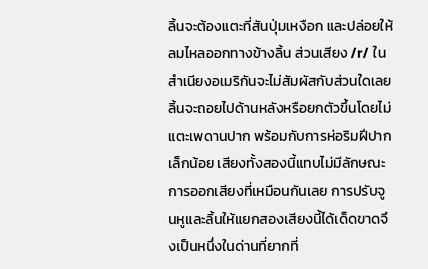ลิ้นจะต้องแตะที่สันปุ่มเหงือก และปล่อยให้ลมไหลออกทางข้างลิ้น ส่วนเสียง /r/ ในสำเนียงอเมริกันจะไม่สัมผัสกับส่วนใดเลย ลิ้นจะถอยไปด้านหลังหรือยกตัวขึ้นโดยไม่แตะเพดานปาก พร้อมกับการห่อริมฝีปากเล็กน้อย เสียงทั้งสองนี้แทบไม่มีลักษณะการออกเสียงที่เหมือนกันเลย การปรับจูนหูและลิ้นให้แยกสองเสียงนี้ได้เด็ดขาดจึงเป็นหนึ่งในด่านที่ยากที่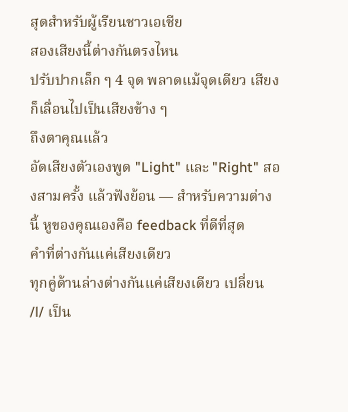สุดสำหรับผู้เรียนชาวเอเชีย
สองเสียงนี้ต่างกันตรงไหน
ปรับปากเล็ก ๆ 4 จุด พลาดแม้จุดเดียว เสียงก็เลื่อนไปเป็นเสียงข้าง ๆ
ถึงตาคุณแล้ว
อัดเสียงตัวเองพูด "Light" และ "Right" สองสามครั้ง แล้วฟังย้อน — สำหรับความต่างนี้ หูของคุณเองคือ feedback ที่ดีที่สุด
คำที่ต่างกันแค่เสียงเดียว
ทุกคู่ด้านล่างต่างกันแค่เสียงเดียว เปลี่ยน /l/ เป็น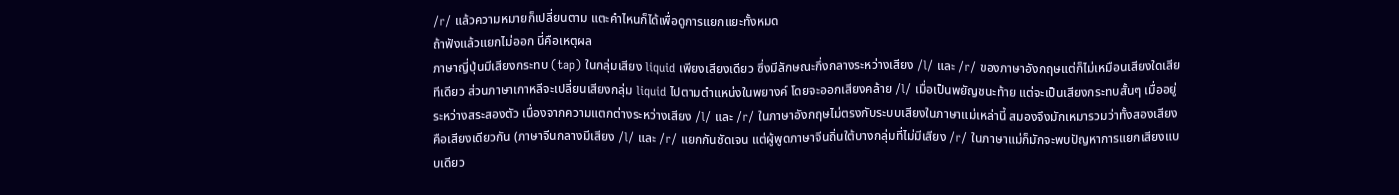/r/ แล้วความหมายก็เปลี่ยนตาม แตะคำไหนก็ได้เพื่อดูการแยกแยะทั้งหมด
ถ้าฟังแล้วแยกไม่ออก นี่คือเหตุผล
ภาษาญี่ปุ่นมีเสียงกระทบ (tap) ในกลุ่มเสียง liquid เพียงเสียงเดียว ซึ่งมีลักษณะกึ่งกลางระหว่างเสียง /l/ และ /r/ ของภาษาอังกฤษแต่ก็ไม่เหมือนเสียงใดเสียทีเดียว ส่วนภาษาเกาหลีจะเปลี่ยนเสียงกลุ่ม liquid ไปตามตำแหน่งในพยางค์ โดยจะออกเสียงคล้าย /l/ เมื่อเป็นพยัญชนะท้าย แต่จะเป็นเสียงกระทบสั้นๆ เมื่ออยู่ระหว่างสระสองตัว เนื่องจากความแตกต่างระหว่างเสียง /l/ และ /r/ ในภาษาอังกฤษไม่ตรงกับระบบเสียงในภาษาแม่เหล่านี้ สมองจึงมักเหมารวมว่าทั้งสองเสียงคือเสียงเดียวกัน (ภาษาจีนกลางมีเสียง /l/ และ /r/ แยกกันชัดเจน แต่ผู้พูดภาษาจีนถิ่นใต้บางกลุ่มที่ไม่มีเสียง /r/ ในภาษาแม่ก็มักจะพบปัญหาการแยกเสียงแบบเดียว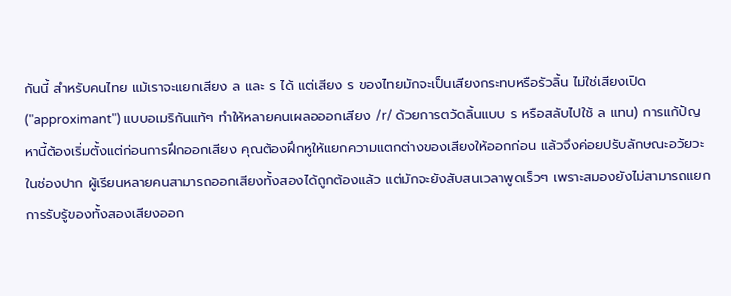กันนี้ สำหรับคนไทย แม้เราจะแยกเสียง ล และ ร ได้ แต่เสียง ร ของไทยมักจะเป็นเสียงกระทบหรือรัวลิ้น ไม่ใช่เสียงเปิด ("approximant") แบบอเมริกันแท้ๆ ทำให้หลายคนเผลอออกเสียง /r/ ด้วยการตวัดลิ้นแบบ ร หรือสลับไปใช้ ล แทน) การแก้ปัญหานี้ต้องเริ่มตั้งแต่ก่อนการฝึกออกเสียง คุณต้องฝึกหูให้แยกความแตกต่างของเสียงให้ออกก่อน แล้วจึงค่อยปรับลักษณะอวัยวะในช่องปาก ผู้เรียนหลายคนสามารถออกเสียงทั้งสองได้ถูกต้องแล้ว แต่มักจะยังสับสนเวลาพูดเร็วๆ เพราะสมองยังไม่สามารถแยกการรับรู้ของทั้งสองเสียงออก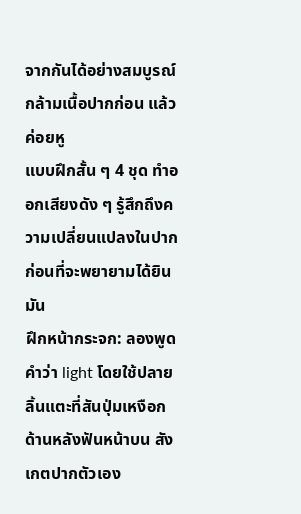จากกันได้อย่างสมบูรณ์
กล้ามเนื้อปากก่อน แล้วค่อยหู
แบบฝึกสั้น ๆ 4 ชุด ทำออกเสียงดัง ๆ รู้สึกถึงความเปลี่ยนแปลงในปากก่อนที่จะพยายามได้ยินมัน
ฝึกหน้ากระจก: ลองพูดคำว่า light โดยใช้ปลายลิ้นแตะที่สันปุ่มเหงือกด้านหลังฟันหน้าบน สังเกตปากตัวเอง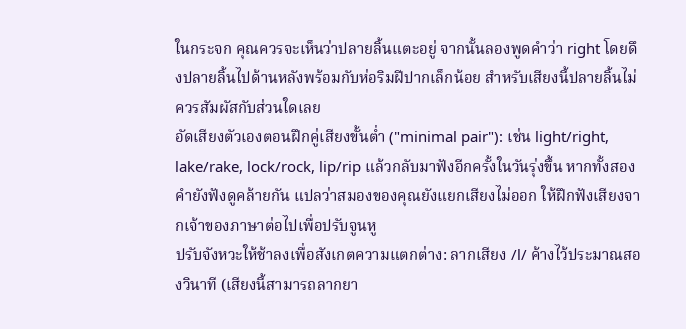ในกระจก คุณควรจะเห็นว่าปลายลิ้นแตะอยู่ จากนั้นลองพูดคำว่า right โดยดึงปลายลิ้นไปด้านหลังพร้อมกับห่อริมฝีปากเล็กน้อย สำหรับเสียงนี้ปลายลิ้นไม่ควรสัมผัสกับส่วนใดเลย
อัดเสียงตัวเองตอนฝึกคู่เสียงขั้นต่ำ ("minimal pair"): เช่น light/right, lake/rake, lock/rock, lip/rip แล้วกลับมาฟังอีกครั้งในวันรุ่งขึ้น หากทั้งสองคำยังฟังดูคล้ายกัน แปลว่าสมองของคุณยังแยกเสียงไม่ออก ให้ฝึกฟังเสียงจากเจ้าของภาษาต่อไปเพื่อปรับจูนหู
ปรับจังหวะให้ช้าลงเพื่อสังเกตความแตกต่าง: ลากเสียง /l/ ค้างไว้ประมาณสองวินาที (เสียงนี้สามารถลากยา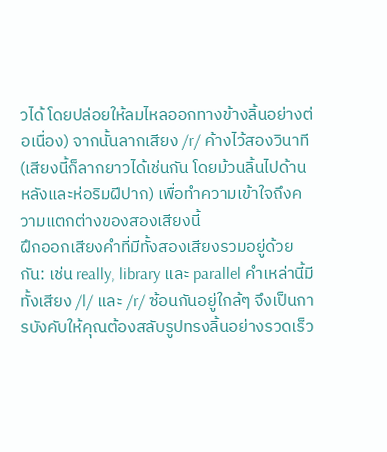วได้ โดยปล่อยให้ลมไหลออกทางข้างลิ้นอย่างต่อเนื่อง) จากนั้นลากเสียง /r/ ค้างไว้สองวินาที (เสียงนี้ก็ลากยาวได้เช่นกัน โดยม้วนลิ้นไปด้านหลังและห่อริมฝีปาก) เพื่อทำความเข้าใจถึงความแตกต่างของสองเสียงนี้
ฝึกออกเสียงคำที่มีทั้งสองเสียงรวมอยู่ด้วยกัน: เช่น really, library และ parallel คำเหล่านี้มีทั้งเสียง /l/ และ /r/ ซ้อนกันอยู่ใกล้ๆ จึงเป็นการบังคับให้คุณต้องสลับรูปทรงลิ้นอย่างรวดเร็ว